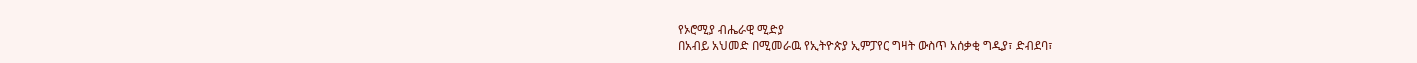የኦሮሚያ ብሔራዊ ሚድያ
በአብይ አህመድ በሚመራዉ የኢትዮጵያ ኢምፓየር ግዛት ውስጥ አሰቃቂ ግዲያ፣ ድብደባ፣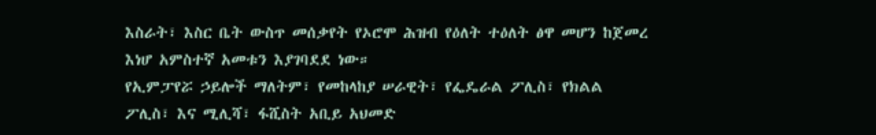እስራት፣ እስር ቤት ውስጥ መሰቃየት የኦሮሞ ሕዝብ የዕለት ተዕለት ፅዋ መሆን ከጀመረ እነሆ አምስተኛ አመቱን እያገባደደ ነው።
የኢምፓየሯ ኃይሎች ማለትም፣ የመከላከያ ሠራዊት፣ የፌዴራል ፖሊስ፣ የክልል ፖሊስ፣ እና ሚሊሻ፣ ፋሺስት አቢይ አህመድ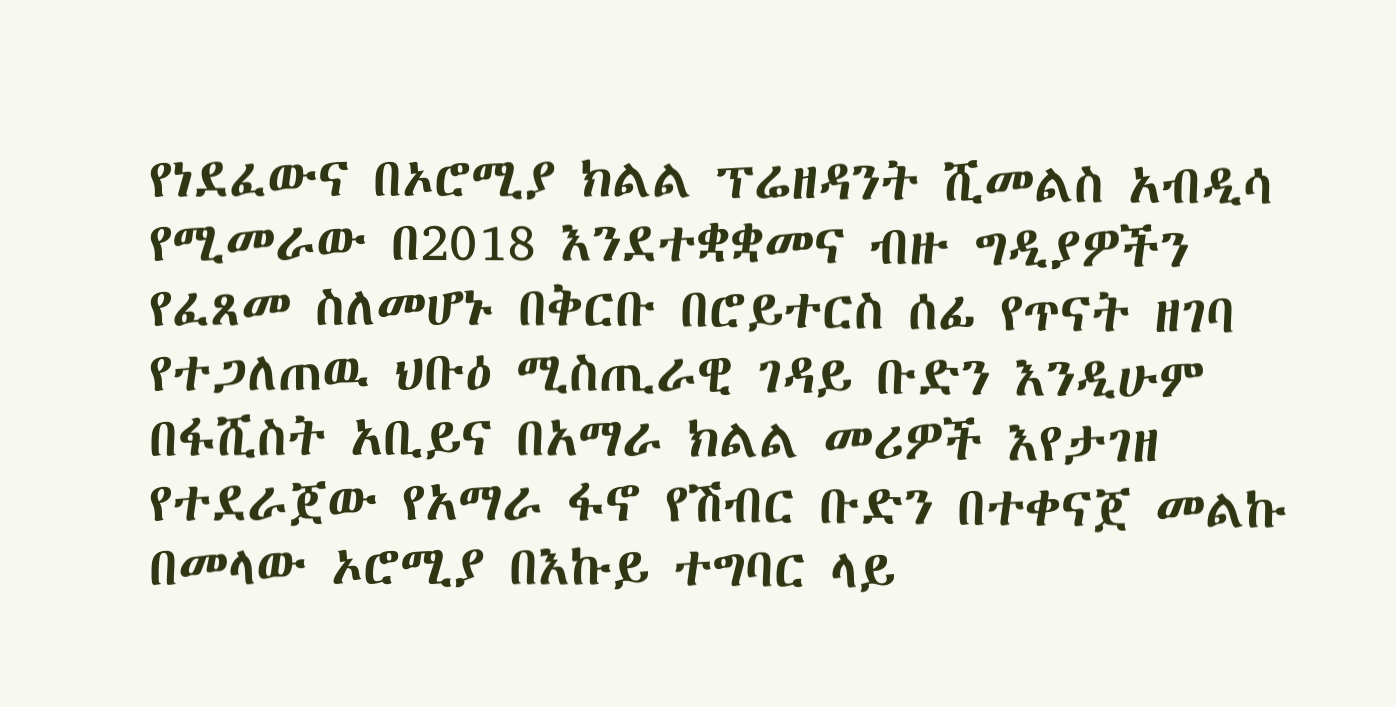የነደፈውና በኦሮሚያ ክልል ፕሬዘዳንት ሺመልስ አብዲሳ የሚመራው በ2018 እንደተቋቋመና ብዙ ግዲያዎችን የፈጸመ ስለመሆኑ በቅርቡ በሮይተርስ ሰፊ የጥናት ዘገባ የተጋለጠዉ ህቡዕ ሚስጢራዊ ገዳይ ቡድን እንዲሁም በፋሺስት አቢይና በአማራ ክልል መሪዎች እየታገዘ የተደራጀው የአማራ ፋኖ የሽብር ቡድን በተቀናጀ መልኩ በመላው ኦሮሚያ በእኩይ ተግባር ላይ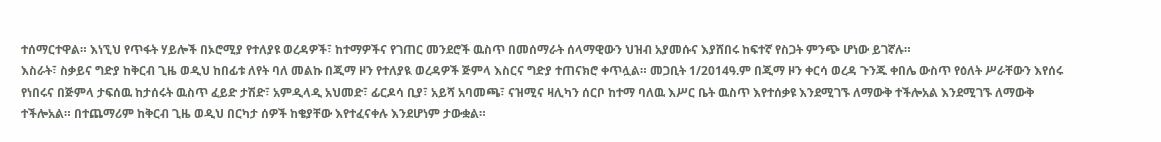ተሰማርተዋል። እነኚህ የጥፋት ሃይሎች በኦሮሚያ የተለያዩ ወረዳዎች፣ ከተማዎችና የገጠር መንደሮች ዉስጥ በመሰማራት ሰላማዊውን ህዝብ አያመሱና እያሸበሩ ከፍተኛ የስጋት ምንጭ ሆነው ይገኛሉ።
እስራት፣ ስቃይና ግድያ ከቅርብ ጊዜ ወዲህ ከበፊቱ ለየት ባለ መልኩ በጂማ ዞን የተለያዪ ወረዳዎች ጅምላ እስርና ግድያ ተጠናክሮ ቀጥሏል። መጋቢት 1/2014ዓ.ም በጂማ ዞን ቀርሳ ወረዳ ጉንጁ ቀበሌ ውስጥ የዕለት ሥራቸውን እየሰሩ የነበሩና በጅምላ ታፍሰዉ ከታሰሩት ዉስጥ ፈይድ ታሽድ፣ አምዲላዲ አህመድ፣ ፊርዶሳ ቢያ፣ አይሻ አባመጫ፣ ናዝሚና ዛሊካን ሰርቦ ከተማ ባለዉ እሥር ቤት ዉስጥ እየተሰቃዩ እንደሚገኙ ለማውቅ ተችሎአል እንደሚገኙ ለማውቅ ተችሎአል። በተጨማሪም ከቅርብ ጊዜ ወዲህ በርካታ ሰዎች ከቄያቸው እየተፈናቀሉ እንደሆነም ታውቋል።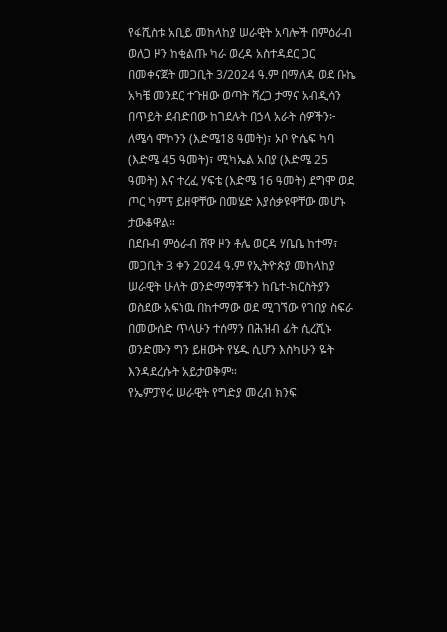የፋሺስቱ አቢይ መከላከያ ሠራዊት አባሎች በምዕራብ ወለጋ ዞን ከቂልጡ ካራ ወረዳ አስተዳደር ጋር በመቀናጀት መጋቢት 3/2024 ዓ.ም በማለዳ ወደ ቡኬ አካቼ መንደር ተጉዘው ወጣት ሻረጋ ታማና አብዲሳን በጥይት ደብድበው ከገደሉት በኃላ አራት ሰዎችን፦ ለሜሳ ሞኮንን (እድሜ18 ዓመት)፣ ኦቦ ዮሴፍ ካባ (እድሜ 45 ዓመት)፣ ሚካኤል አበያ (እድሜ 25 ዓመት) እና ተረፈ ሃፍቴ (እድሜ 16 ዓመት) ደግሞ ወደ ጦር ካምፕ ይዘዋቸው በመሄድ እያሰቃዩዋቸው መሆኑ ታውቆዋል።
በደቡብ ምዕራብ ሸዋ ዞን ቶሌ ወርዳ ሃቤቤ ከተማ፣ መጋቢት 3 ቀን 2024 ዓ.ም የኢትዮጵያ መከላከያ ሠራዊት ሁለት ወንድማማቾችን ከቤተ-ክርስትያን ወስደው አፍነዉ በከተማው ወደ ሚገኘው የገበያ ስፍራ በመውሰድ ጥላሁን ተሰማን በሕዝብ ፊት ሲረሺኑ ወንድሙን ግን ይዘውት የሄዱ ሲሆን እስካሁን ዬት እንዳደረሱት አይታወቅም።
የኤምፓየሩ ሠራዊት የግድያ መረብ ክንፍ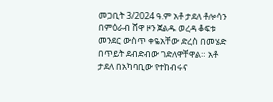መጋቢት 3/2024 ዓ.ም አቶ ታደለ ቶሎሳን በምዕራብ ሸዋ ዞን ጀልዱ ወረዳ ቆፍቱ መንደር ውስጥ ቀዬአቸው ድረስ በመሄድ በጥይት ደብድብው ገድለዋቸዋል። አቶ ታደለ በአካባቢው የተከብሩና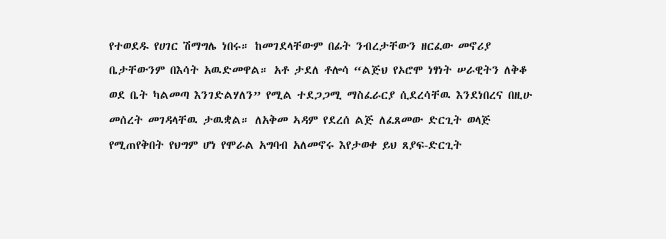የተወደዱ የሀገር ሽማግሌ ነበሩ። ከመገደላቸውም በፊት ንብረታቸውን ዘርፈው መኖሪያ ቤታቸውንም በእሳት አዉድመዋል። አቶ ታደለ ቶሎሳ “ልጅህ የኦሮሞ ነፃነት ሠራዊትን ለቅቆ ወደ ቤት ካልመጣ እንገድልሃለን” የሚል ተደጋጋሚ ማስፈራርያ ሲደረሳቸዉ እንደነበረና በዚሁ መሰረት መገዳላቸዉ ታዉቋል። ለአቅመ ኣዳም የደረሰ ልጅ ለፈጸመው ድርጊት ወላጅ የሚጠየቅበት የህግም ሆነ የሞራል አግባብ አለመኖሩ እየታወቀ ይህ ጸያፍ-ድርጊት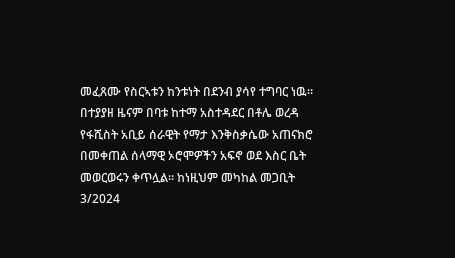መፈጸሙ የስርኣቱን ከንቱነት በደንብ ያሳየ ተግባር ነዉ።
በተያያዘ ዜናም በባቱ ከተማ አስተዳደር በቶሌ ወረዳ የፋሺስት አቢይ ሰራዊት የማታ እንቅስቃሴው አጠናክሮ በመቀጠል ሰላማዊ ኦሮሞዎችን አፍኖ ወደ እስር ቤት መወርወሩን ቀጥሏል። ከነዚህም መካከል መጋቢት 3/2024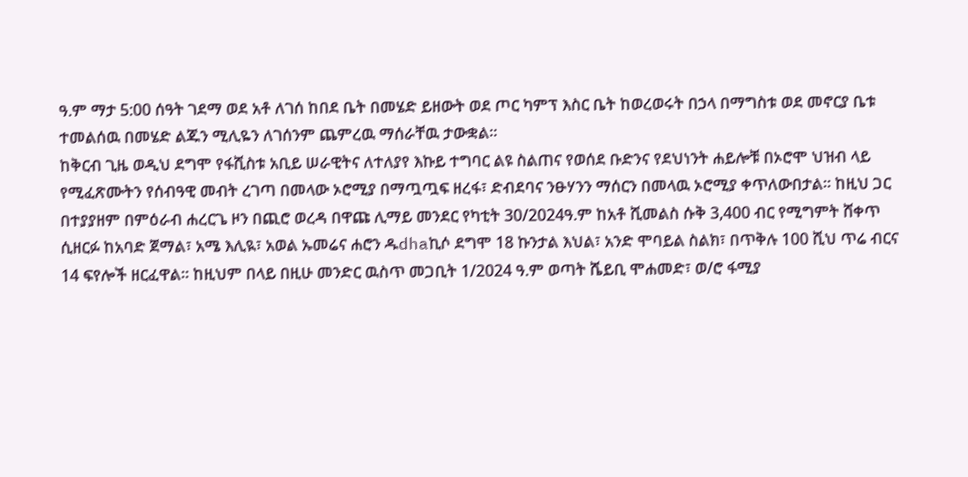ዓ.ም ማታ 5:00 ሰዓት ገደማ ወደ አቶ ለገሰ ከበደ ቤት በመሄድ ይዘውት ወደ ጦር ካምፕ እስር ቤት ከወረወሩት በኃላ በማግስቱ ወደ መኖርያ ቤቱ ተመልሰዉ በመሄድ ልጁን ሚሊዬን ለገሰንም ጨምረዉ ማሰራቸዉ ታውቋል።
ከቅርብ ጊዜ ወዲህ ደግሞ የፋሺስቱ አቢይ ሠራዊትና ለተለያየ እኩይ ተግባር ልዩ ስልጠና የወሰደ ቡድንና የደህነንት ሐይሎቹ በኦሮሞ ህዝብ ላይ የሚፈጽሙትን የሰብዓዊ መብት ረገጣ በመላው ኦሮሚያ በማጧጧፍ ዘረፋ፣ ድብደባና ንፁሃንን ማሰርን በመላዉ ኦሮሚያ ቀጥለውበታል። ከዚህ ጋር በተያያዘም በምዕራብ ሐረርጌ ዞን በጪሮ ወረዳ በዋጩ ሊማይ መንደር የካቲት 30/2024ዓ.ም ከአቶ ሺመልስ ሱቅ 3,400 ብር የሚግምት ሸቀጥ ሲዘርፉ ከአባድ ጀማል፣ አሜ እሊዪ፣ አወል ኡመሬና ሐሮን ዱdhaኪሶ ደግሞ 18 ኩንታል እህል፣ አንድ ሞባይል ስልክ፣ በጥቅሉ 100 ሺህ ጥሬ ብርና 14 ፍየሎች ዘርፈዋል። ከዚህም በላይ በዚሁ መንድር ዉስጥ መጋቢት 1/2024 ዓ.ም ወጣት ሼይቢ ሞሐመድ፣ ወ/ሮ ፋሚያ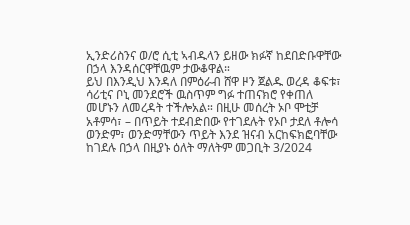ኢንድሪስንና ወ/ሮ ሲቲ ኣብዱላን ይዘው ክፉኛ ከደበድቡዋቸው በኃላ እንዳሰርዋቸዉም ታውቆዋል።
ይህ በእንዲህ እንዳለ በምዕራብ ሸዋ ዞን ጀልዱ ወረዳ ቆፍቱ፣ ሳሪቲና ቦኒ መንደሮች ዉስጥም ግፉ ተጠናክሮ የቀጠለ መሆኑን ለመረዳት ተችሎአል። በዚሁ መሰረት ኦቦ ሞቲቻ አቶምሳ፣ – በጥይት ተደብድበው የተገደሉት የኦቦ ታደለ ቶሎሳ ወንድም፣ ወንድማቸውን ጥይት እንደ ዝናብ አርከፍክፎባቸው ከገደሉ በኃላ በዚያኑ ዕለት ማለትም መጋቢት 3/2024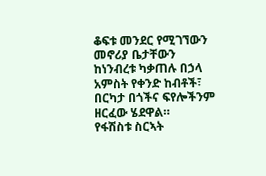ቆፍቱ መንደር የሚገኘውን መኖሪያ ቤታቸውን ከነንብረቱ ካቃጠሉ በኃላ አምስት የቀንድ ከብቶች፣ በርካታ በጎችና ፍየሎችንም ዘርፈው ሄደዋል።
የፋሽስቱ ስርኣት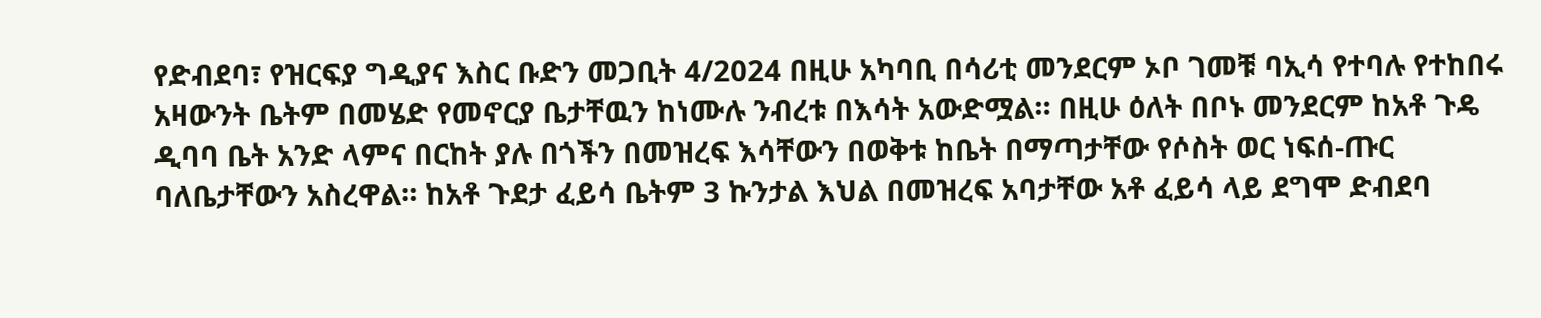የድብደባ፣ የዝርፍያ ግዲያና እስር ቡድን መጋቢት 4/2024 በዚሁ አካባቢ በሳሪቲ መንደርም ኦቦ ገመቹ ባኢሳ የተባሉ የተከበሩ አዛውንት ቤትም በመሄድ የመኖርያ ቤታቸዉን ከነሙሉ ንብረቱ በእሳት አውድሟል። በዚሁ ዕለት በቦኑ መንደርም ከአቶ ጉዴ ዲባባ ቤት አንድ ላምና በርከት ያሉ በጎችን በመዝረፍ እሳቸውን በወቅቱ ከቤት በማጣታቸው የሶስት ወር ነፍሰ-ጡር ባለቤታቸውን አስረዋል። ከአቶ ጉደታ ፈይሳ ቤትም 3 ኩንታል እህል በመዝረፍ አባታቸው አቶ ፈይሳ ላይ ደግሞ ድብደባ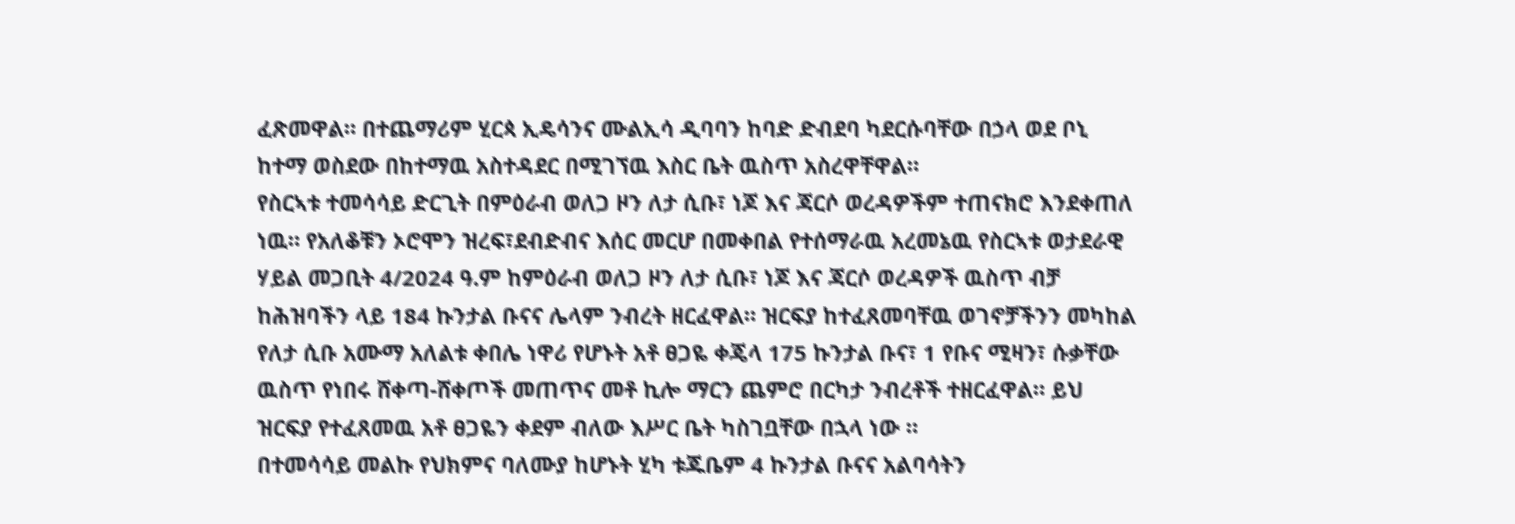ፈጽመዋል። በተጨማሪም ሂርጳ ኢዴሳንና ሙልኢሳ ዲባባን ከባድ ድብደባ ካደርሱባቸው በኃላ ወደ ቦኒ ከተማ ወስደው በከተማዉ አስተዳደር በሚገኘዉ እስር ቤት ዉስጥ አስረዋቸዋል።
የስርኣቱ ተመሳሳይ ድርጊት በምዕራብ ወለጋ ዞን ለታ ሲቡ፣ ነጆ እና ጃርሶ ወረዳዎችም ተጠናክሮ እንደቀጠለ ነዉ። የአለቆቹን ኦሮሞን ዝረፍ፣ደብድብና እሰር መርሆ በመቀበል የተሰማራዉ አረመኔዉ የስርኣቱ ወታደራዊ ሃይል መጋቢት 4/2024 ዓ.ም ከምዕራብ ወለጋ ዞን ለታ ሲቡ፣ ነጆ እና ጃርሶ ወረዳዎች ዉስጥ ብቻ ከሕዝባችን ላይ 184 ኩንታል ቡናና ሌላም ንብረት ዘርፈዋል። ዝርፍያ ከተፈጸመባቸዉ ወገኖቻችንን መካከል የለታ ሲቡ አሙማ አለልቱ ቀበሌ ነዋሪ የሆኑት አቶ ፀጋዬ ቀጄላ 175 ኩንታል ቡና፣ 1 የቡና ሚዛን፣ ሱቃቸው ዉስጥ የነበሩ ሸቀጣ-ሸቀጦች መጠጥና መቶ ኪሎ ማርን ጨምሮ በርካታ ንብረቶች ተዘርፈዋል። ይህ ዝርፍያ የተፈጸመዉ አቶ ፀጋዬን ቀደም ብለው እሥር ቤት ካስገቧቸው በኋላ ነው ።
በተመሳሳይ መልኩ የህክምና ባለሙያ ከሆኑት ሂካ ቱጁቤም 4 ኩንታል ቡናና አልባሳትን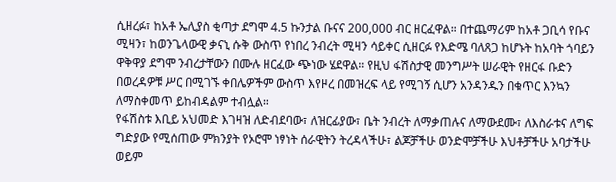ሲዘረፉ፣ ከአቶ ኤሊያስ ቂጣታ ደግሞ 4.5 ኩንታል ቡናና 200,000 ብር ዘርፈዋል። በተጨማሪም ከአቶ ጋቢሳ የቡና ሚዛን፣ ከወንጌላውዊ ቃናኒ ሱቅ ውስጥ የነበረ ንብረት ሚዛን ሳይቀር ሲዘርፉ የእድሜ ባለጸጋ ከሆኑት ከአባት ጎባይን ዋቅዋያ ደግሞ ንብረታቸውን በሙሉ ዘርፈው ጭነው ሄደዋል። የዚህ ፋሽስታዊ መንግሥት ሠራዊት የዘርፋ ቡድን በወረዳዎቹ ሥር በሚገኙ ቀበሌዎችም ውስጥ እየዞረ በመዝረፍ ላይ የሚገኝ ሲሆን አንዳንዱን በቁጥር እንኳን ለማስቀመጥ ይከብዳልም ተብሏል።
የፋሽስቱ እቢይ አህመድ እገዛዝ ለድብደባው፣ ለዝርፊያው፣ ቤት ንብረት ለማቃጠሉና ለማውደሙ፣ ለእስራቱና ለግፍ ግድያው የሚሰጠው ምክንያት የኦሮሞ ነፃነት ሰራዊትን ትረዳላችሁ፣ ልጆቻችሁ ወንድሞቻችሁ እህቶቻችሁ አባታችሁ ወይም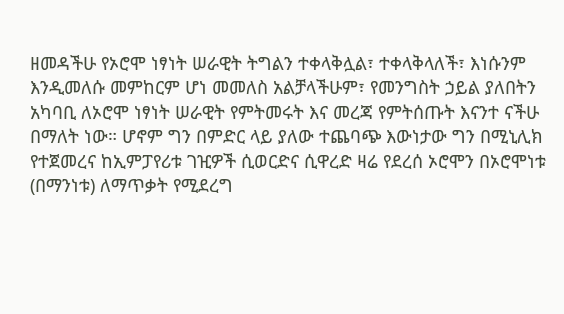ዘመዳችሁ የኦሮሞ ነፃነት ሠራዊት ትግልን ተቀላቅሏል፣ ተቀላቅላለች፣ እነሱንም እንዲመለሱ መምከርም ሆነ መመለስ አልቻላችሁም፣ የመንግስት ኃይል ያለበትን አካባቢ ለኦሮሞ ነፃነት ሠራዊት የምትመሩት እና መረጃ የምትሰጡት እናንተ ናችሁ በማለት ነው። ሆኖም ግን በምድር ላይ ያለው ተጨባጭ እውነታው ግን በሚኒሊክ የተጀመረና ከኢምፓየሪቱ ገዢዎች ሲወርድና ሲዋረድ ዛሬ የደረሰ ኦሮሞን በኦሮሞነቱ (በማንነቱ) ለማጥቃት የሚደረግ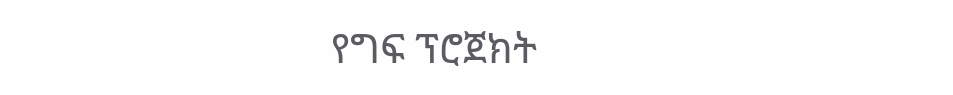የግፍ ፕሮጀክት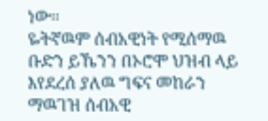ነው።
ዬትኛዉም ሰብአዊነት የሚሰማዉ ቡድን ይኼንን በኦሮሞ ህዝብ ላይ እየደረሰ ያለዉ ግፍና መከራን ማዉገዝ ሰብአዊ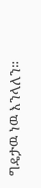ግዴታዉ ነዉ እንላለን።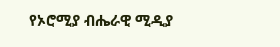የኦሮሚያ ብሔራዊ ሚዲያ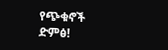የጭቁኖች ድምፅ!